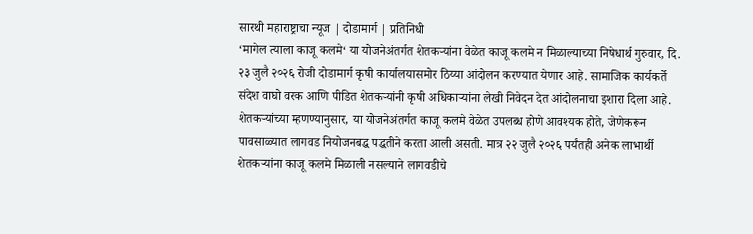सारथी महाराष्ट्राचा न्यूज | दोडामार्ग | प्रतिनिधी
‘मागेल त्याला काजू कलमे‘ या योजनेअंतर्गत शेतकऱ्यांना वेळेत काजू कलमे न मिळाल्याच्या निषेधार्थ गुरुवार, दि. २३ जुलै २०२६ रोजी दोडामार्ग कृषी कार्यालयासमोर ठिय्या आंदोलन करण्यात येणार आहे. सामाजिक कार्यकर्ते संदेश वाघो वरक आणि पीडित शेतकऱ्यांनी कृषी अधिकाऱ्यांना लेखी निवेदन देत आंदोलनाचा इशारा दिला आहे.
शेतकऱ्यांच्या म्हणण्यानुसार, या योजनेअंतर्गत काजू कलमे वेळेत उपलब्ध होणे आवश्यक होते, जेणेकरून पावसाळ्यात लागवड नियोजनबद्ध पद्धतीने करता आली असती. मात्र २२ जुलै २०२६ पर्यंतही अनेक लाभार्थी शेतकऱ्यांना काजू कलमे मिळाली नसल्याने लागवडीचे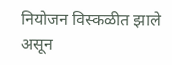नियोजन विस्कळीत झाले असून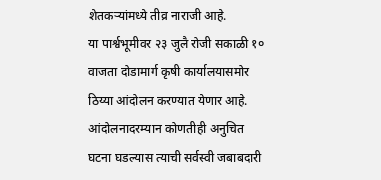शेतकऱ्यांमध्ये तीव्र नाराजी आहे.
या पार्श्वभूमीवर २३ जुलै रोजी सकाळी १० वाजता दोडामार्ग कृषी कार्यालयासमोर ठिय्या आंदोलन करण्यात येणार आहे. आंदोलनादरम्यान कोणतीही अनुचित घटना घडल्यास त्याची सर्वस्वी जबाबदारी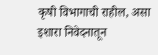कृषी विभागाची राहील, असा इशारा निवेदनातून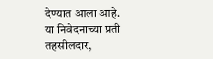देण्यात आला आहे.
या निवेदनाच्या प्रती तहसीलदार,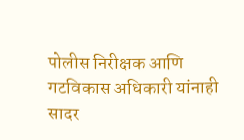पोलीस निरीक्षक आणि गटविकास अधिकारी यांनाही सादर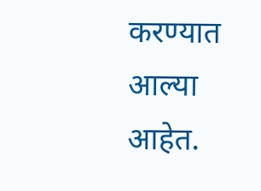करण्यात आल्या आहेत.